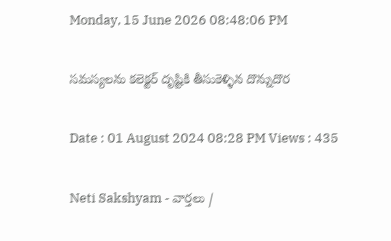Monday, 15 June 2026 08:48:06 PM

సమస్యలను కలెక్టర్ దృష్టికి తీసుకెళ్ళిన దొన్నుదొర

Date : 01 August 2024 08:28 PM Views : 435

Neti Sakshyam - వార్తలు /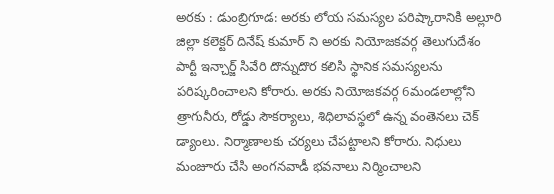అరకు : డుంబ్రిగూడ: అరకు లోయ సమస్యల పరిష్కారానికి అల్లూరి జిల్లా కలెక్టర్ దినేష్ కుమార్ ని అరకు నియోజకవర్గ తెలుగుదేశం పార్టీ ఇన్చార్జ్ సివేరి దొన్నుదొర కలిసి స్థానిక సమస్యలను పరిష్కరించాలని కోరారు. అరకు నియోజకవర్గ 6మండలాల్లోని త్రాగునీరు, రోడ్డు సౌకర్యాలు, శిధిలావస్థలో ఉన్న వంతెనలు చెక్ డ్యాంలు. నిర్మాణాలకు చర్యలు చేపట్టాలని కోరారు. నిధులు మంజూరు చేసి అంగనవాడీ భవనాలు నిర్మించాలని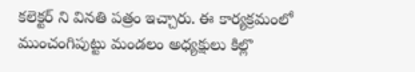కలెక్టర్ ని వినతి పత్రం ఇచ్చారు. ఈ కార్యక్రమంలో ముంచంగిపుట్టు మండలం అధ్యక్షులు కిల్లొ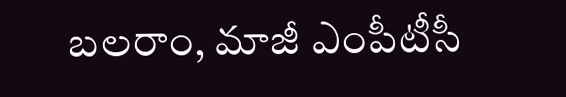బలరాం, మాజీ ఎంపీటీసీ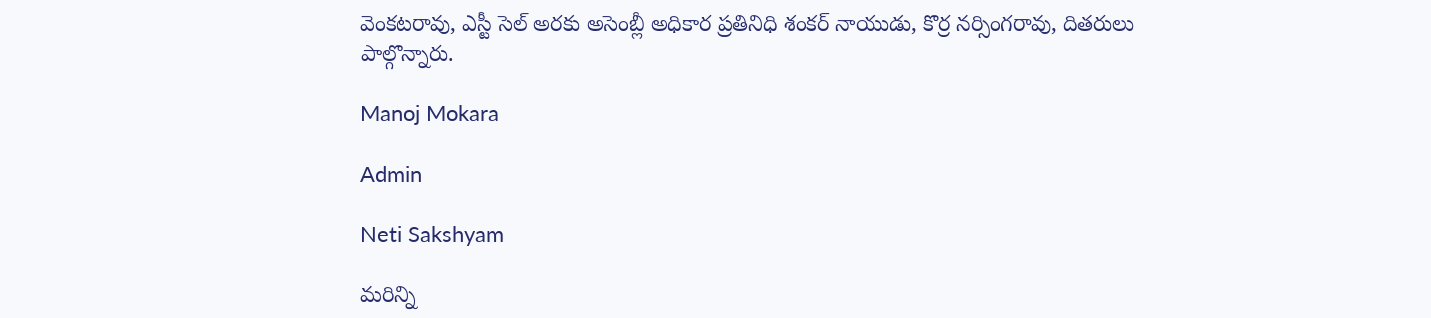వెంకటరావు, ఎస్టీ సెల్ అరకు అసెంబ్లీ అధికార ప్రతినిధి శంకర్ నాయుడు, కొర్ర నర్సింగరావు, దితరులు పాల్గొన్నారు.

Manoj Mokara

Admin

Neti Sakshyam

మరిన్ని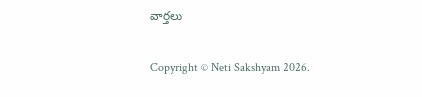వార్తలు

Copyright © Neti Sakshyam 2026.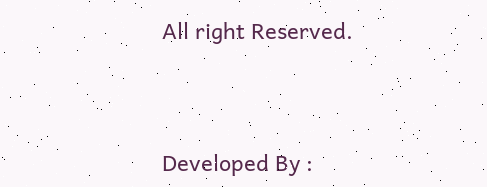All right Reserved.



Developed By :